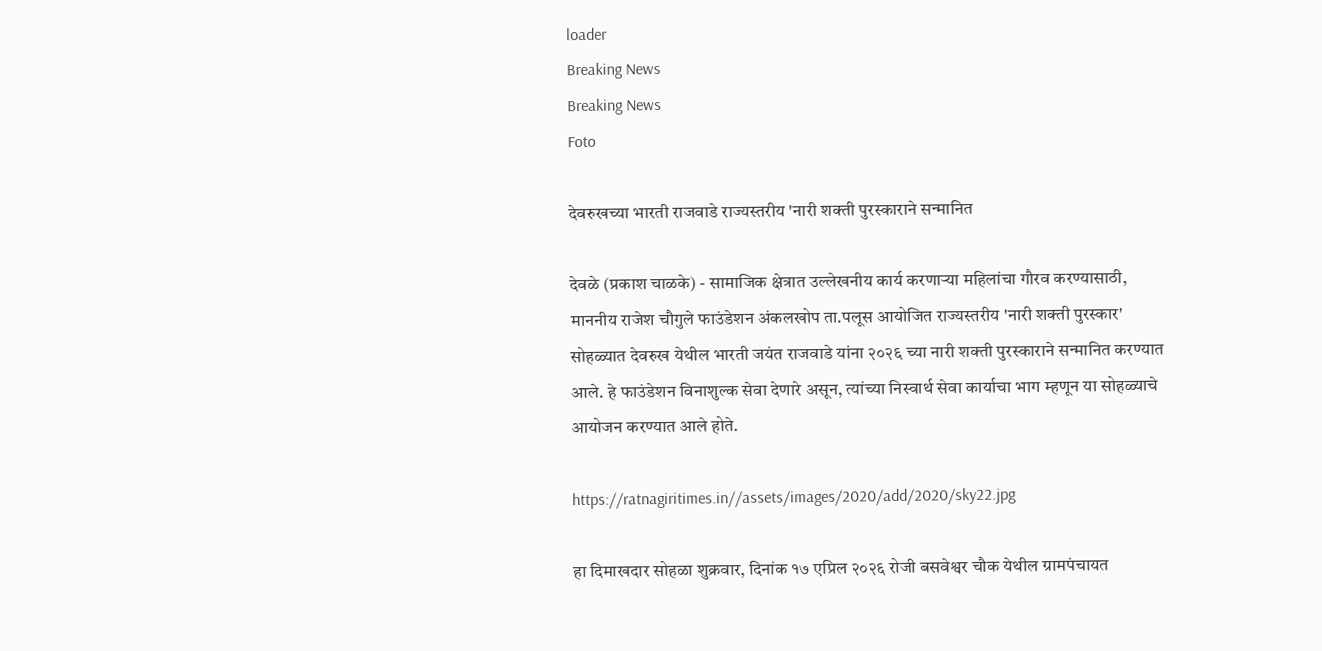loader
Breaking News
Breaking News
Foto

देवरुखच्या भारती राजवाडे राज्यस्तरीय 'नारी शक्ती पुरस्काराने सन्मानित

देवळे (प्रकाश चाळके) - सामाजिक क्षेत्रात उल्लेखनीय कार्य करणाऱ्या महिलांचा गौरव करण्यासाठी, माननीय राजेश चौगुले फाउंडेशन अंकलखोप ता.पलूस आयोजित राज्यस्तरीय 'नारी शक्ती पुरस्कार' सोहळ्यात देवरुख येथील भारती जयंत राजवाडे यांना २०२६ च्या नारी शक्ती पुरस्काराने सन्मानित करण्यात आले. हे फाउंडेशन विनाशुल्क सेवा देणारे असून, त्यांच्या निस्वार्थ सेवा कार्याचा भाग म्हणून या सोहळ्याचे आयोजन करण्यात आले होते.

https://ratnagiritimes.in//assets/images/2020/add/2020/sky22.jpg

हा दिमाखदार सोहळा शुक्रवार, दिनांक १७ एप्रिल २०२६ रोजी बसवेश्वर चौक येथील ग्रामपंचायत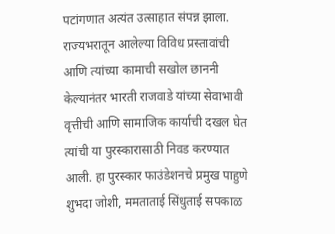पटांगणात अत्यंत उत्साहात संपन्न झाला. राज्यभरातून आलेल्या विविध प्रस्तावांची आणि त्यांच्या कामाची सखोल छाननी केल्यानंतर भारती राजवाडे यांच्या सेवाभावी वृत्तीची आणि सामाजिक कार्याची दखल घेत त्यांची या पुरस्कारासाठी निवड करण्यात आली. हा पुरस्कार फाउंडेशनचे प्रमुख पाहुणे शुभदा जोशी, ममताताई सिंधुताई सपकाळ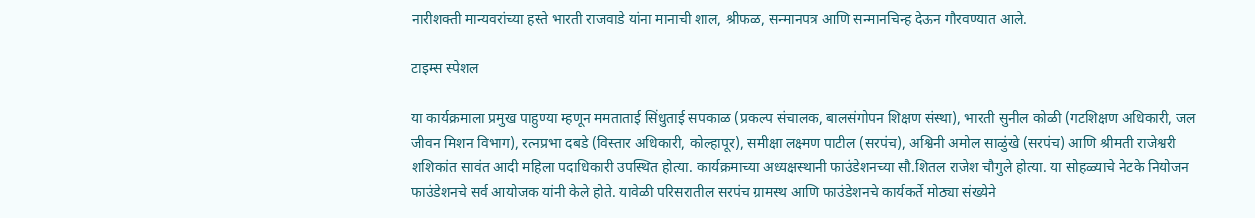नारीशक्ती मान्यवरांच्या हस्ते भारती राजवाडे यांना मानाची शाल, श्रीफळ, सन्मानपत्र आणि सन्मानचिन्ह देऊन गौरवण्यात आले.

टाइम्स स्पेशल

या कार्यक्रमाला प्रमुख पाहुण्या म्हणून ममताताई सिंधुताई सपकाळ (प्रकल्प संचालक, बालसंगोपन शिक्षण संस्था), भारती सुनील कोळी (गटशिक्षण अधिकारी, जल जीवन मिशन विभाग), रत्नप्रभा दबडे (विस्तार अधिकारी, कोल्हापूर), समीक्षा लक्ष्मण पाटील (सरपंच), अश्विनी अमोल साळुंखे (सरपंच) आणि श्रीमती राजेश्वरी शशिकांत सावंत आदी महिला पदाधिकारी उपस्थित होत्या. कार्यक्रमाच्या अध्यक्षस्थानी फाउंडेशनच्या सौ.शितल राजेश चौगुले होत्या. या सोहळ्याचे नेटके नियोजन फाउंडेशनचे सर्व आयोजक यांनी केले होते. यावेळी परिसरातील सरपंच ग्रामस्थ आणि फाउंडेशनचे कार्यकर्ते मोठ्या संख्येने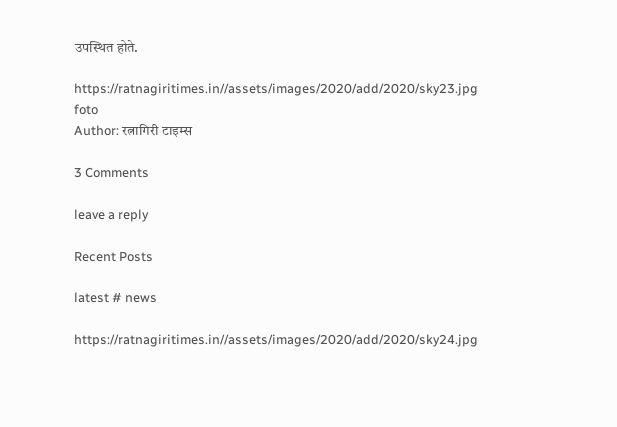उपस्थित होते.

https://ratnagiritimes.in//assets/images/2020/add/2020/sky23.jpg
foto
Author: रत्नागिरी टाइम्स

3 Comments

leave a reply

Recent Posts

latest # news

https://ratnagiritimes.in//assets/images/2020/add/2020/sky24.jpg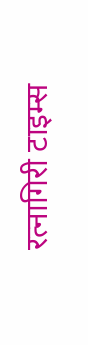रत्नागिरी टाइम्स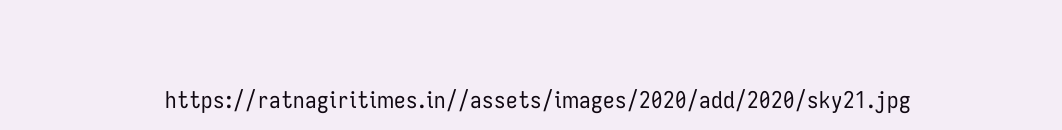https://ratnagiritimes.in//assets/images/2020/add/2020/sky21.jpg